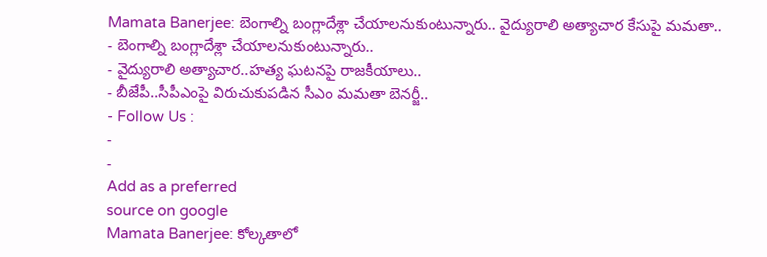Mamata Banerjee: బెంగాల్ని బంగ్లాదేశ్లా చేయాలనుకుంటున్నారు.. వైద్యురాలి అత్యాచార కేసుపై మమతా..
- బెంగాల్ని బంగ్లాదేశ్లా చేయాలనుకుంటున్నారు..
- వైద్యురాలి అత్యాచార..హత్య ఘటనపై రాజకీయాలు..
- బీజేపీ..సీపీఎంపై విరుచుకుపడిన సీఎం మమతా బెనర్జీ..
- Follow Us :
-
-
Add as a preferred
source on google
Mamata Banerjee: కోల్కతాలో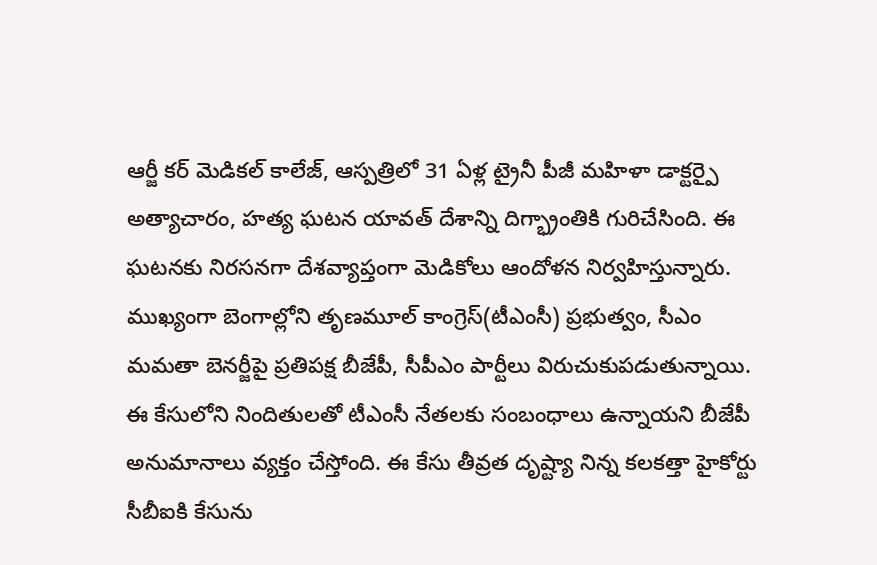ఆర్జీ కర్ మెడికల్ కాలేజ్, ఆస్పత్రిలో 31 ఏళ్ల ట్రైనీ పీజీ మహిళా డాక్టర్పై అత్యాచారం, హత్య ఘటన యావత్ దేశాన్ని దిగ్భ్రాంతికి గురిచేసింది. ఈ ఘటనకు నిరసనగా దేశవ్యాప్తంగా మెడికోలు ఆందోళన నిర్వహిస్తున్నారు. ముఖ్యంగా బెంగాల్లోని తృణమూల్ కాంగ్రెస్(టీఎంసీ) ప్రభుత్వం, సీఎం మమతా బెనర్జీపై ప్రతిపక్ష బీజేపీ, సీపీఎం పార్టీలు విరుచుకుపడుతున్నాయి. ఈ కేసులోని నిందితులతో టీఎంసీ నేతలకు సంబంధాలు ఉన్నాయని బీజేపీ అనుమానాలు వ్యక్తం చేస్తోంది. ఈ కేసు తీవ్రత దృష్ట్యా నిన్న కలకత్తా హైకోర్టు సీబీఐకి కేసును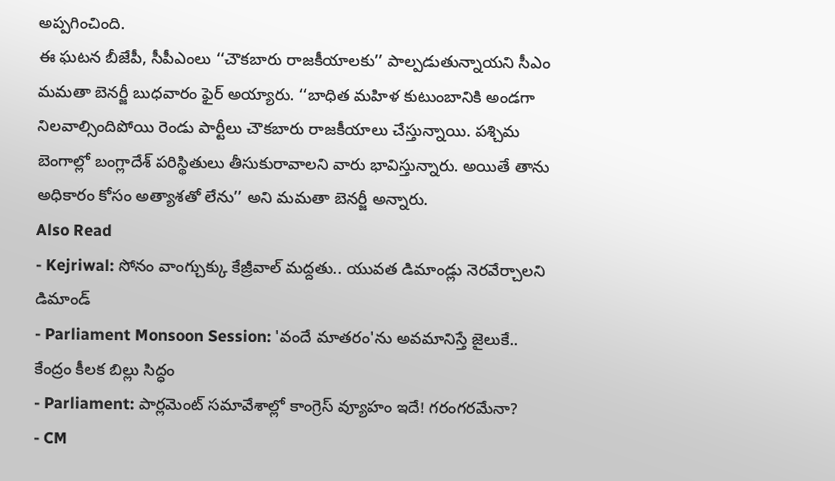అప్పగించింది.
ఈ ఘటన బీజేపీ, సీపీఎంలు ‘‘చౌకబారు రాజకీయాలకు’’ పాల్పడుతున్నాయని సీఎం మమతా బెనర్జీ బుధవారం ఫైర్ అయ్యారు. ‘‘బాధిత మహిళ కుటుంబానికి అండగా నిలవాల్సిందిపోయి రెండు పార్టీలు చౌకబారు రాజకీయాలు చేస్తున్నాయి. పశ్చిమ బెంగాల్లో బంగ్లాదేశ్ పరిస్థితులు తీసుకురావాలని వారు భావిస్తున్నారు. అయితే తాను అధికారం కోసం అత్యాశతో లేను’’ అని మమతా బెనర్జీ అన్నారు.
Also Read
- Kejriwal: సోనం వాంగ్చుక్కు కేజ్రీవాల్ మద్దతు.. యువత డిమాండ్లు నెరవేర్చాలని డిమాండ్
- Parliament Monsoon Session: 'వందే మాతరం'ను అవమానిస్తే జైలుకే.. కేంద్రం కీలక బిల్లు సిద్ధం
- Parliament: పార్లమెంట్ సమావేశాల్లో కాంగ్రెస్ వ్యూహం ఇదే! గరంగరమేనా?
- CM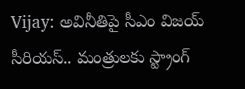Vijay: అవినీతిపై సీఎం విజయ్ సీరియస్.. మంత్రులకు స్ట్రాంగ్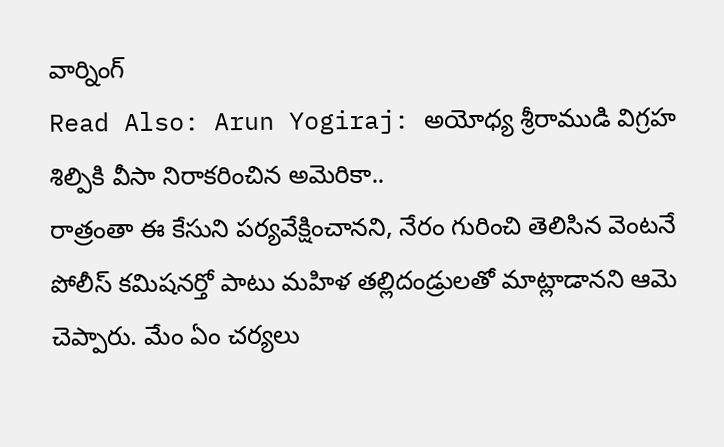వార్నింగ్
Read Also: Arun Yogiraj: అయోధ్య శ్రీరాముడి విగ్రహ శిల్పికి వీసా నిరాకరించిన అమెరికా..
రాత్రంతా ఈ కేసుని పర్యవేక్షించానని, నేరం గురించి తెలిసిన వెంటనే పోలీస్ కమిషనర్తో పాటు మహిళ తల్లిదండ్రులతో మాట్లాడానని ఆమె చెప్పారు. మేం ఏం చర్యలు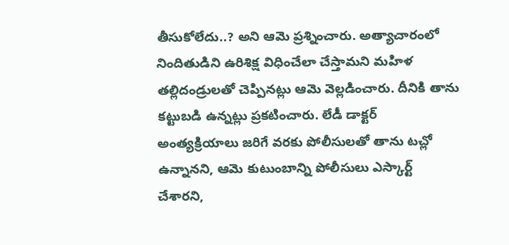తీసుకోలేదు..? అని ఆమె ప్రశ్నించారు. అత్యాచారంలో నిందితుడిని ఉరిశిక్ష విధించేలా చేస్తామని మహిళ తల్లిదండ్రులతో చెప్పినట్లు ఆమె వెల్లడించారు. దీనికి తాను కట్టుబడి ఉన్నట్లు ప్రకటించారు. లేడీ డాక్టర్ అంత్యక్రియాలు జరిగే వరకు పోలీసులతో తాను టచ్లో ఉన్నానని, ఆమె కుటుంబాన్ని పోలీసులు ఎస్కార్ట్ చేశారని,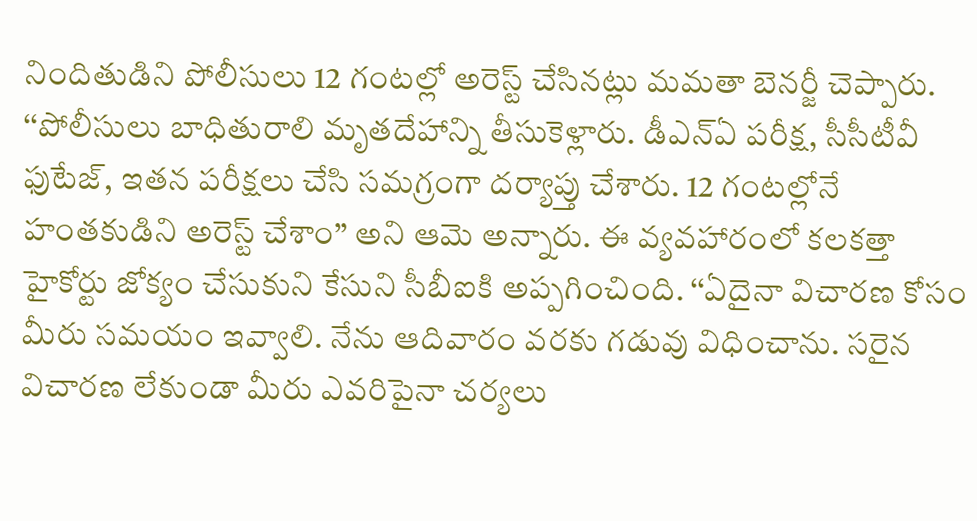నిందితుడిని పోలీసులు 12 గంటల్లో అరెస్ట్ చేసినట్లు మమతా బెనర్జీ చెప్పారు.
‘‘పోలీసులు బాధితురాలి మృతదేహాన్ని తీసుకెళ్లారు. డీఎన్ఏ పరీక్ష, సీసీటీవీ ఫుటేజ్, ఇతన పరీక్షలు చేసి సమగ్రంగా దర్యాప్తు చేశారు. 12 గంటల్లోనే హంతకుడిని అరెస్ట్ చేశాం’’ అని ఆమె అన్నారు. ఈ వ్యవహారంలో కలకత్తా హైకోర్టు జోక్యం చేసుకుని కేసుని సీబీఐకి అప్పగించింది. ‘‘ఏదైనా విచారణ కోసం మీరు సమయం ఇవ్వాలి. నేను ఆదివారం వరకు గడువు విధించాను. సరైన విచారణ లేకుండా మీరు ఎవరిపైనా చర్యలు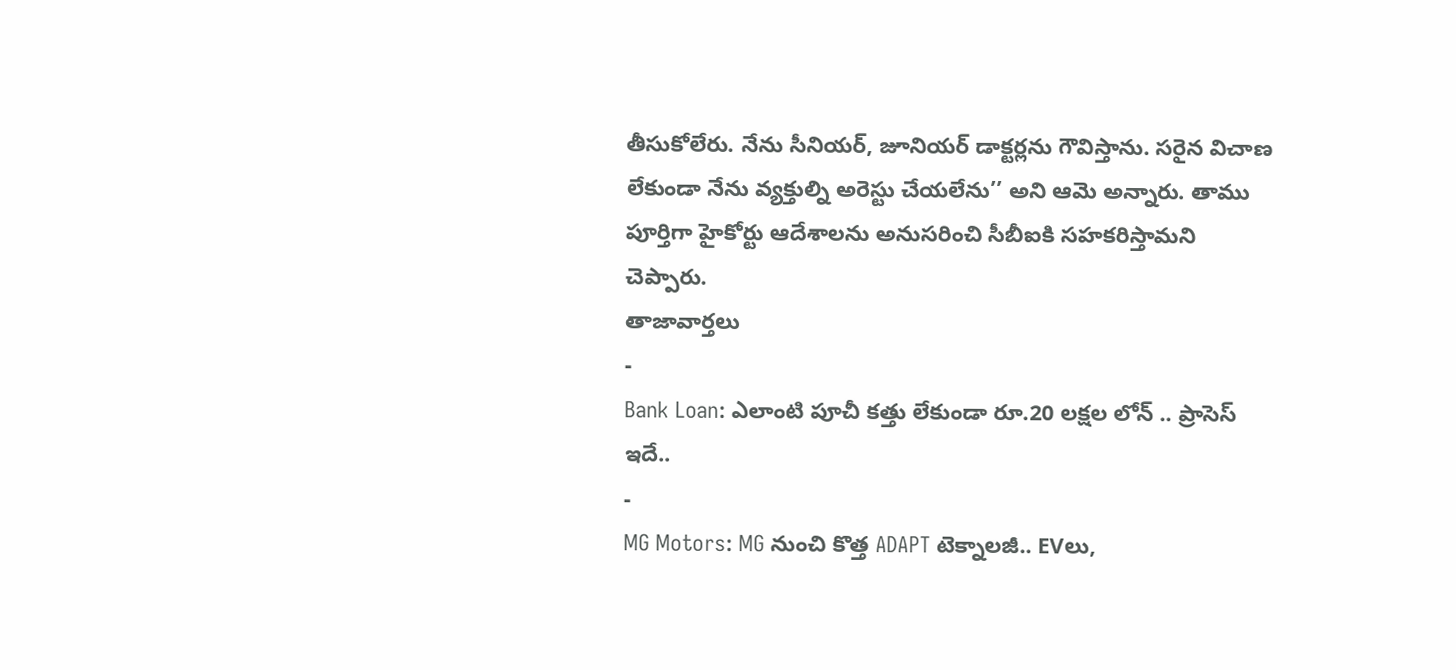తీసుకోలేరు. నేను సీనియర్, జూనియర్ డాక్టర్లను గౌవిస్తాను. సరైన విచాణ లేకుండా నేను వ్యక్తుల్ని అరెస్టు చేయలేను’’ అని ఆమె అన్నారు. తాము పూర్తిగా హైకోర్టు ఆదేశాలను అనుసరించి సీబీఐకి సహకరిస్తామని చెప్పారు.
తాజావార్తలు
-
Bank Loan: ఎలాంటి పూచీ కత్తు లేకుండా రూ.20 లక్షల లోన్ .. ప్రాసెస్ ఇదే..
-
MG Motors: MG నుంచి కొత్త ADAPT టెక్నాలజీ.. EVలు,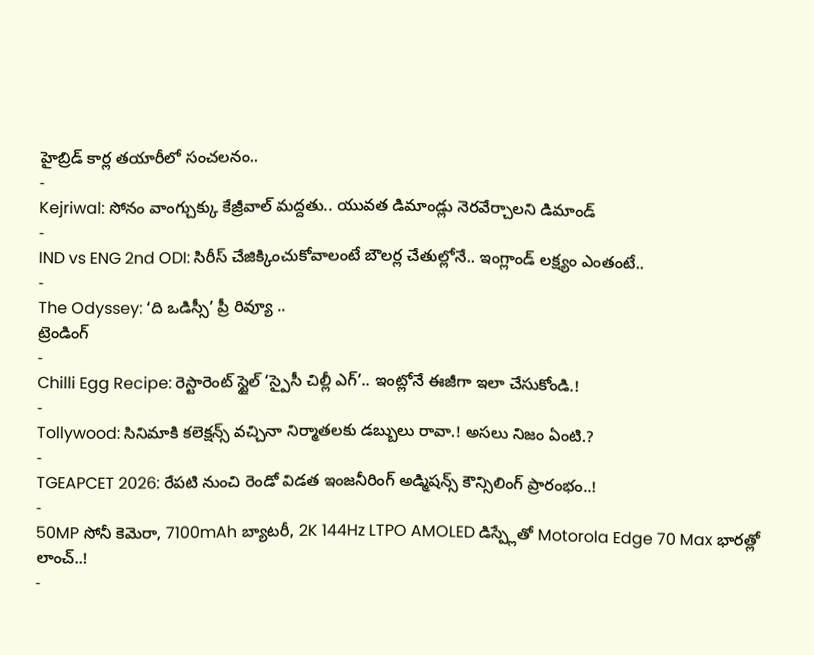హైబ్రిడ్ కార్ల తయారీలో సంచలనం..
-
Kejriwal: సోనం వాంగ్చుక్కు కేజ్రీవాల్ మద్దతు.. యువత డిమాండ్లు నెరవేర్చాలని డిమాండ్
-
IND vs ENG 2nd ODI: సిరీస్ చేజిక్కించుకోవాలంటే బౌలర్ల చేతుల్లోనే.. ఇంగ్లాండ్ లక్ష్యం ఎంతంటే..
-
The Odyssey: ‘ది ఒడిస్సీ’ ప్రీ రివ్యూ ..
ట్రెండింగ్
-
Chilli Egg Recipe: రెస్టారెంట్ స్టైల్ ‘స్పైసీ చిల్లీ ఎగ్’.. ఇంట్లోనే ఈజీగా ఇలా చేసుకోండి.!
-
Tollywood: సినిమాకి కలెక్షన్స్ వచ్చినా నిర్మాతలకు డబ్బులు రావా.! అసలు నిజం ఏంటి.?
-
TGEAPCET 2026: రేపటి నుంచి రెండో విడత ఇంజనీరింగ్ అడ్మిషన్స్ కౌన్సిలింగ్ ప్రారంభం..!
-
50MP సోనీ కెమెరా, 7100mAh బ్యాటరీ, 2K 144Hz LTPO AMOLED డిస్ప్లేతో Motorola Edge 70 Max భారత్లో లాంచ్..!
-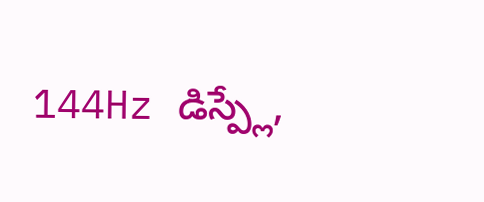144Hz డిస్ప్లే,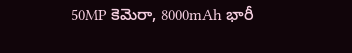50MP కెమెరా, 8000mAh భారీ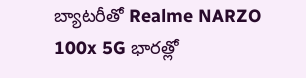బ్యాటరీతో Realme NARZO 100x 5G భారత్లో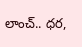లాంచ్.. ధర,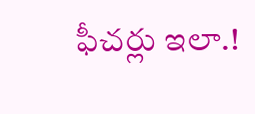ఫీచర్లు ఇలా.!